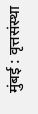मुंबई : वृत्तसंस्था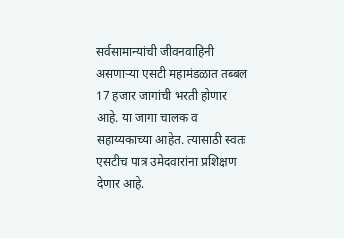सर्वसामान्यांची जीवनवाहिनी असणाऱ्या एसटी महामंडळात तब्बल 17 हजार जागांची भरती होणार आहे. या जागा चालक व सहाय्यकाच्या आहेत. त्यासाठी स्वतः एसटीच पात्र उमेदवारांना प्रशिक्षण देणार आहे.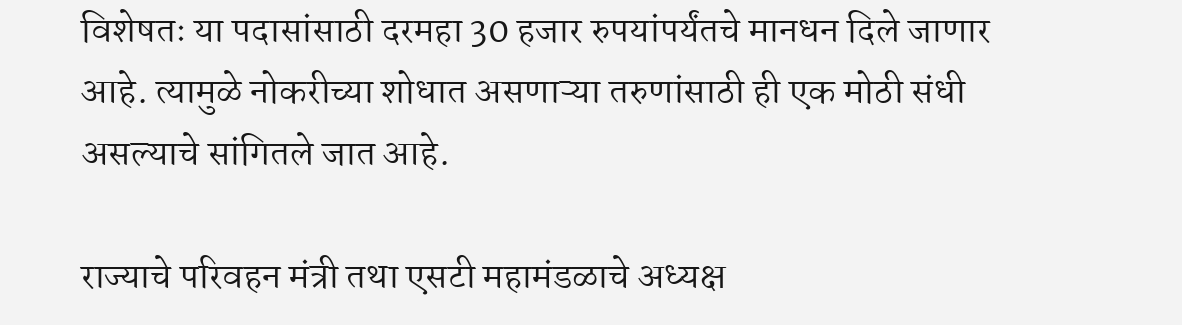विशेषतः या पदासांसाठी दरमहा 30 हजार रुपयांपर्यंतचे मानधन दिले जाणार आहे. त्यामुळे नोकरीच्या शोधात असणाऱ्या तरुणांसाठी ही एक मोठी संधी असल्याचे सांगितले जात आहे.

राज्याचे परिवहन मंत्री तथा एसटी महामंडळाचे अध्यक्ष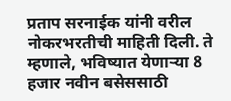प्रताप सरनाईक यांनी वरील नोकरभरतीची माहिती दिली. ते म्हणाले, भविष्यात येणाऱ्या 8 हजार नवीन बसेससाठी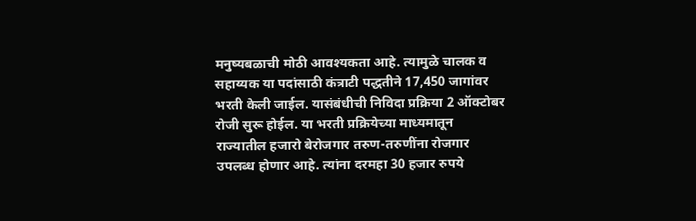मनुष्यबळाची मोठी आवश्यकता आहे. त्यामुळे चालक व सहाय्यक या पदांसाठी कंत्राटी पद्धतीने 17,450 जागांवर भरती केली जाईल. यासंबंधीची निविदा प्रक्रिया 2 ऑक्टोबर रोजी सुरू होईल. या भरती प्रक्रियेच्या माध्यमातून राज्यातील हजारो बेरोजगार तरुण-तरुणींना रोजगार उपलब्ध होणार आहे. त्यांना दरमहा 30 हजार रुपये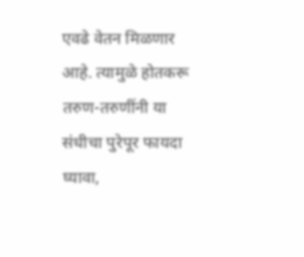एवढे वेतन मिळणार आहे. त्यामुळे होतकरू तरुण-तरुणींनी या संधीचा पुरेपूर फायदा घ्यावा,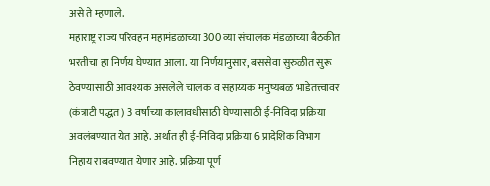असे ते म्हणाले.
महाराष्ट्र राज्य परिवहन महामंडळाच्या 300 व्या संचालक मंडळाच्या बैठकीत भरतीचा हा निर्णय घेण्यात आला. या निर्णयानुसार, बससेवा सुरुळीत सुरू ठेवण्यासाठी आवश्यक असलेले चालक व सहाय्यक मनुष्यबळ भाडेतत्त्वावर (कंत्राटी पद्धत) 3 वर्षांच्या कालावधीसाठी घेण्यासाठी ई-निविदा प्रक्रिया अवलंबण्यात येत आहे. अर्थात ही ई-निविदा प्रक्रिया 6 प्रादेशिक विभाग निहाय राबवण्यात येणार आहे. प्रक्रिया पूर्ण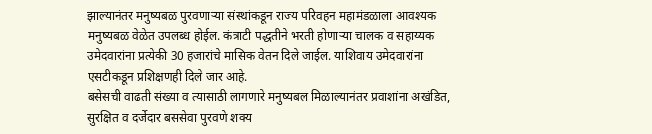झाल्यानंतर मनुष्यबळ पुरवणाऱ्या संस्थांकडून राज्य परिवहन महामंडळाला आवश्यक मनुष्यबळ वेळेत उपलब्ध होईल. कंत्राटी पद्धतीने भरती होणाऱ्या चालक व सहाय्यक उमेदवारांना प्रत्येकी 30 हजारांचे मासिक वेतन दिले जाईल. याशिवाय उमेदवारांना एसटीकडून प्रशिक्षणही दिले जार आहे.
बसेसची वाढती संख्या व त्यासाठी लागणारे मनुष्यबल मिळाल्यानंतर प्रवाशांना अखंडित, सुरक्षित व दर्जेदार बससेवा पुरवणे शक्य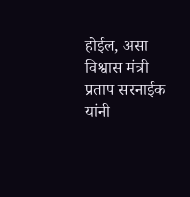होईल, असा विश्वास मंत्री प्रताप सरनाईक यांनी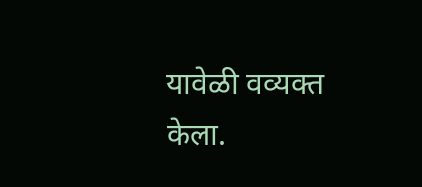यावेळी वव्यक्त केला.